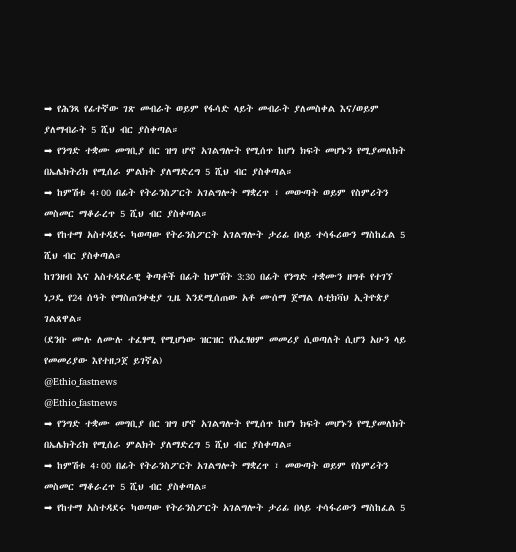➡ የሕንጻ የፊተኛው ገጽ መብራት ወይም የፋሳድ ላይት መብራት ያለመስቀል እና/ወይም ያለማብራት 5 ሺህ ብር ያስቀጣል።
➡ የንግድ ተቋሙ መግቢያ በር ዝግ ሆኖ አገልግሎት የሚሰጥ ከሆነ ክፍት መሆኑን የሚያመለክት በኤሌክትሪክ የሚሰራ ምልክት ያለማድረግ 5 ሺህ ብር ያስቀጣል።
➡ ከምሽቱ 4፡00 በፊት የትራንስፖርት አገልግሎት ማቋረጥ ፣ መውጣት ወይም የስምሪትን መስመር ማቆራረጥ 5 ሺህ ብር ያስቀጣል።
➡ የከተማ አስተዳደሩ ካወጣው የትራንስፖርት አገልግሎት ታሪፊ በላይ ተሳፋሪውን ማስከፈል 5 ሺህ ብር ያስቀጣል።
ከገንዘብ እና አስተዳደራዊ ቅጣቶች በፊት ከምሽት 3:30 በፊት የንግድ ተቋሙን ዘግቶ የተገኘ ነጋዴ የ24 ሰዓት የማስጠንቀቂያ ጊዜ እንደሚሰጠው አቶ ሙሰማ ጀማል ለቲክቫህ ኢትዮጵያ ገልጸዋል።
(ደንቡ ሙሉ ለሙሉ ተፈፃሚ የሚሆነው ዝርዝር የአፈፃፀም መመሪያ ሲወጣለት ሲሆን አሁን ላይ የመመሪያው እየተዘጋጀ ይገኛል)
@Ethio_fastnews
@Ethio_fastnews
➡ የንግድ ተቋሙ መግቢያ በር ዝግ ሆኖ አገልግሎት የሚሰጥ ከሆነ ክፍት መሆኑን የሚያመለክት በኤሌክትሪክ የሚሰራ ምልክት ያለማድረግ 5 ሺህ ብር ያስቀጣል።
➡ ከምሽቱ 4፡00 በፊት የትራንስፖርት አገልግሎት ማቋረጥ ፣ መውጣት ወይም የስምሪትን መስመር ማቆራረጥ 5 ሺህ ብር ያስቀጣል።
➡ የከተማ አስተዳደሩ ካወጣው የትራንስፖርት አገልግሎት ታሪፊ በላይ ተሳፋሪውን ማስከፈል 5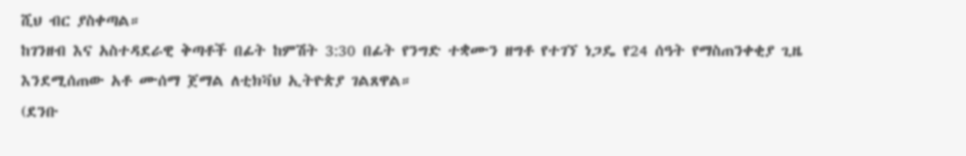ሺህ ብር ያስቀጣል።
ከገንዘብ እና አስተዳደራዊ ቅጣቶች በፊት ከምሽት 3:30 በፊት የንግድ ተቋሙን ዘግቶ የተገኘ ነጋዴ የ24 ሰዓት የማስጠንቀቂያ ጊዜ እንደሚሰጠው አቶ ሙሰማ ጀማል ለቲክቫህ ኢትዮጵያ ገልጸዋል።
(ደንቡ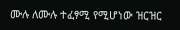ሙሉ ለሙሉ ተፈፃሚ የሚሆነው ዝርዝር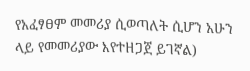የአፈፃፀም መመሪያ ሲወጣለት ሲሆን አሁን ላይ የመመሪያው እየተዘጋጀ ይገኛል)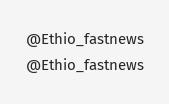@Ethio_fastnews
@Ethio_fastnews